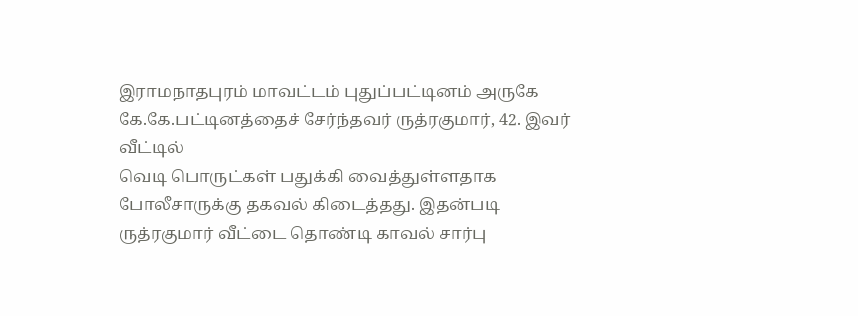இராமநாதபுரம் மாவட்டம் புதுப்பட்டினம் அருகே கே.கே.பட்டினத்தைச் சேர்ந்தவர் ருத்ரகுமார், 42. இவர் வீட்டில்
வெடி பொருட்கள் பதுக்கி வைத்துள்ளதாக போலீசாருக்கு தகவல் கிடைத்தது. இதன்படி ருத்ரகுமார் வீட்டை தொண்டி காவல் சார்பு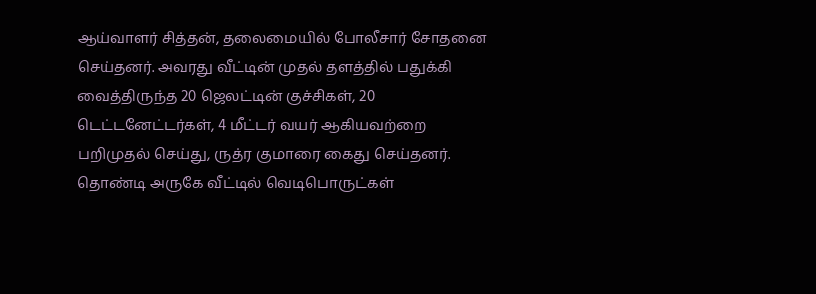ஆய்வாளர் சித்தன், தலைமையில் போலீசார் சோதனை செய்தனர். அவரது வீட்டின் முதல் தளத்தில் பதுக்கி வைத்திருந்த 20 ஜெலட்டின் குச்சிகள், 20 டெட்டனேட்டர்கள், 4 மீட்டர் வயர் ஆகியவற்றை பறிமுதல் செய்து, ருத்ர குமாரை கைது செய்தனர்.
தொண்டி அருகே வீட்டில் வெடிபொருட்கள்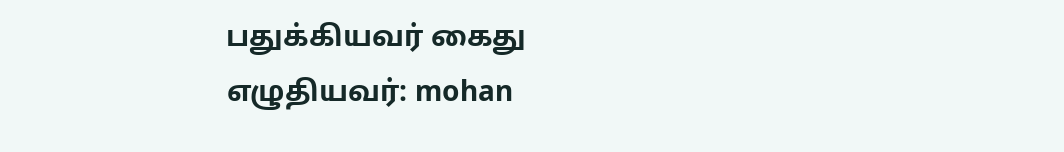பதுக்கியவர் கைது
எழுதியவர்: mohan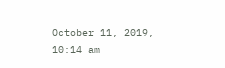October 11, 2019, 10:14 am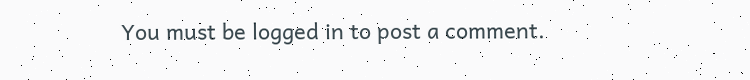You must be logged in to post a comment.